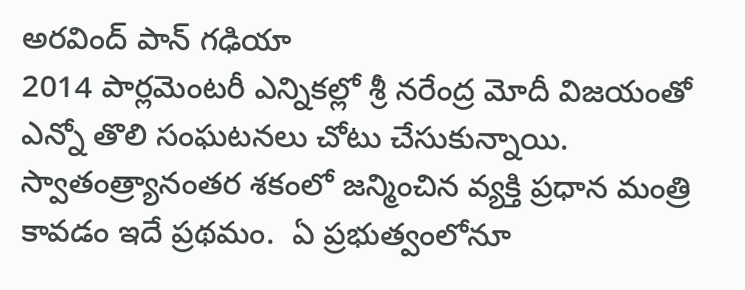అరవింద్ పాన్ గఢియా
2014 పార్ల‌మెంట‌రీ ఎన్నిక‌ల్లో శ్రీ న‌రేంద్ర‌ మోదీ విజ‌యంతో ఎన్నో తొలి సంఘ‌ట‌న‌లు చోటు చేసుకున్నాయి.  స్వాతంత్ర్యానంత‌ర శ‌కంలో జ‌న్మించిన వ్య‌క్తి ప్ర‌ధాన మంత్రి కావ‌డం ఇదే ప్ర‌థ‌మం.  ఏ ప్ర‌భుత్వంలోనూ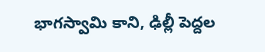భాగ‌స్వామి కాని, ఢిల్లీ పెద్ద‌ల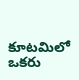కూట‌మిలో ఒక‌రు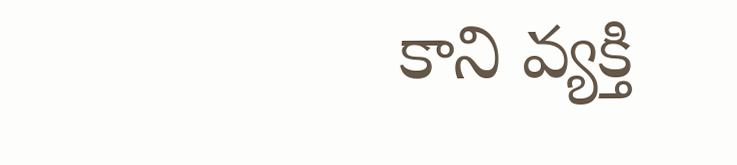కాని వ్య‌క్తి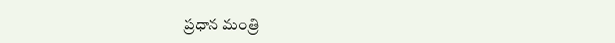ప్ర‌ధాన మంత్రి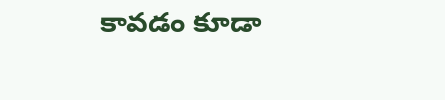కావ‌డం కూడా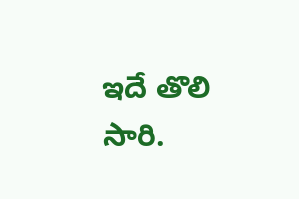ఇదే తొలి సారి.